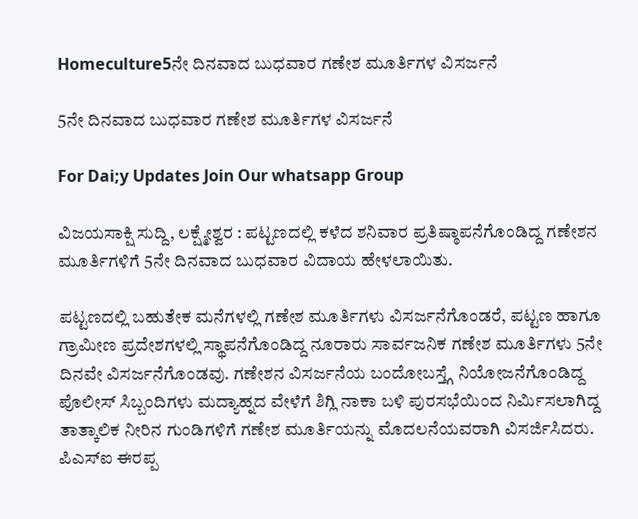Homeculture5ನೇ ದಿನವಾದ ಬುಧವಾರ ಗಣೇಶ ಮೂರ್ತಿಗಳ ವಿಸರ್ಜನೆ

5ನೇ ದಿನವಾದ ಬುಧವಾರ ಗಣೇಶ ಮೂರ್ತಿಗಳ ವಿಸರ್ಜನೆ

For Dai;y Updates Join Our whatsapp Group

ವಿಜಯಸಾಕ್ಷಿ ಸುದ್ದಿ, ಲಕ್ಷ್ಮೇಶ್ವರ : ಪಟ್ಟಣದಲ್ಲಿ ಕಳೆದ ಶನಿವಾರ ಪ್ರತಿಷ್ಠಾಪನೆಗೊಂಡಿದ್ದ ಗಣೇಶನ ಮೂರ್ತಿಗಳಿಗೆ 5ನೇ ದಿನವಾದ ಬುಧವಾರ ವಿದಾಯ ಹೇಳಲಾಯಿತು.

ಪಟ್ಟಣದಲ್ಲಿ ಬಹುತೇಕ ಮನೆಗಳಲ್ಲಿ ಗಣೇಶ ಮೂರ್ತಿಗಳು ವಿಸರ್ಜನೆಗೊಂಡರೆ, ಪಟ್ಟಣ ಹಾಗೂ ಗ್ರಾಮೀಣ ಪ್ರದೇಶಗಳಲ್ಲಿ ಸ್ಥಾಪನೆಗೊಂಡಿದ್ದ ನೂರಾರು ಸಾರ್ವಜನಿಕ ಗಣೇಶ ಮೂರ್ತಿಗಳು 5ನೇ ದಿನವೇ ವಿಸರ್ಜನೆಗೊಂಡವು. ಗಣೇಶನ ವಿಸರ್ಜನೆಯ ಬಂದೋಬಸ್ತ್ಗೆ ನಿಯೋಜನೆಗೊಂಡಿದ್ದ ಪೊಲೀಸ್ ಸಿಬ್ಬಂದಿಗಳು ಮದ್ಯಾಹ್ನದ ವೇಳೆಗೆ ಶಿಗ್ಲಿ ನಾಕಾ ಬಳಿ ಪುರಸಭೆಯಿಂದ ನಿರ್ಮಿಸಲಾಗಿದ್ದ ತಾತ್ಕಾಲಿಕ ನೀರಿನ ಗುಂಡಿಗಳಿಗೆ ಗಣೇಶ ಮೂರ್ತಿಯನ್ನು ಮೊದಲನೆಯವರಾಗಿ ವಿಸರ್ಜಿಸಿದರು. ಪಿಎಸ್‌ಐ ಈರಪ್ಪ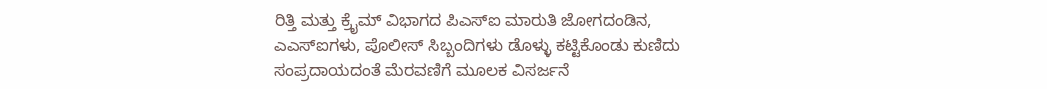ರಿತ್ತಿ ಮತ್ತು ಕ್ರೈಮ್ ವಿಭಾಗದ ಪಿಎಸ್‌ಐ ಮಾರುತಿ ಜೋಗದಂಡಿನ, ಎಎಸ್‌ಐಗಳು, ಪೊಲೀಸ್ ಸಿಬ್ಬಂದಿಗಳು ಡೊಳ್ಳು ಕಟ್ಟಿಕೊಂಡು ಕುಣಿದು ಸಂಪ್ರದಾಯದಂತೆ ಮೆರವಣಿಗೆ ಮೂಲಕ ವಿಸರ್ಜನೆ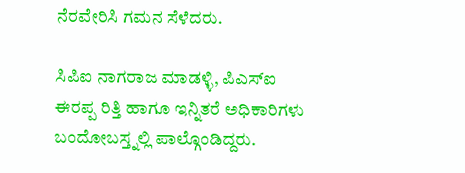ನೆರವೇರಿಸಿ ಗಮನ ಸೆಳೆದರು.

ಸಿಪಿಐ ನಾಗರಾಜ ಮಾಡಳ್ಳಿ, ಪಿಎಸ್‌ಐ ಈರಪ್ಪ ರಿತ್ತಿ ಹಾಗೂ ಇನ್ನಿತರೆ ಅಧಿಕಾರಿಗಳು ಬಂದೋಬಸ್ತ್ನಲ್ಲಿ ಪಾಲ್ಗೊಂಡಿದ್ದರು.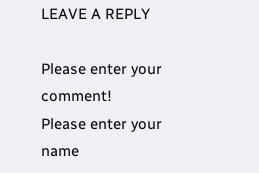LEAVE A REPLY

Please enter your comment!
Please enter your name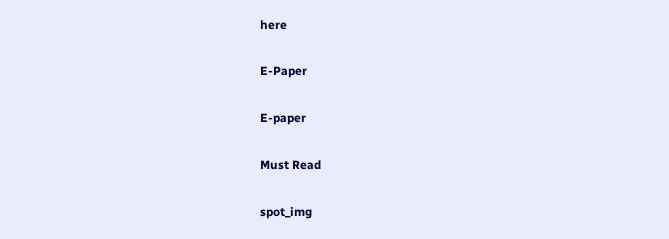here

E-Paper

E-paper

Must Read

spot_img